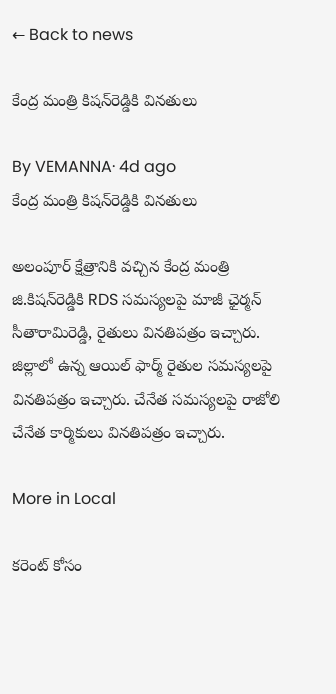← Back to news

కేంద్ర మంత్రి కిషన్‌రెడ్డికి వినతులు

By VEMANNA· 4d ago
కేంద్ర మంత్రి కిషన్‌రెడ్డికి వినతులు

అలంపూర్ క్షేత్రానికి వచ్చిన కేంద్ర మంత్రి జి.కిషన్‌రెడ్డికి RDS సమస్యలపై మాజీ ఛైర్మన్ సీతారామిరెడ్డి, రైతులు వినతిపత్రం ఇచ్చారు. జిల్లాలో ఉన్న ఆయిల్ ఫార్మ్ రైతుల సమస్యలపై వినతిపత్రం ఇచ్చారు. చేనేత సమస్యలపై రాజోలి చేనేత కార్మికులు వినతిపత్రం ఇచ్చారు.

More in Local

కరెంట్ కోసం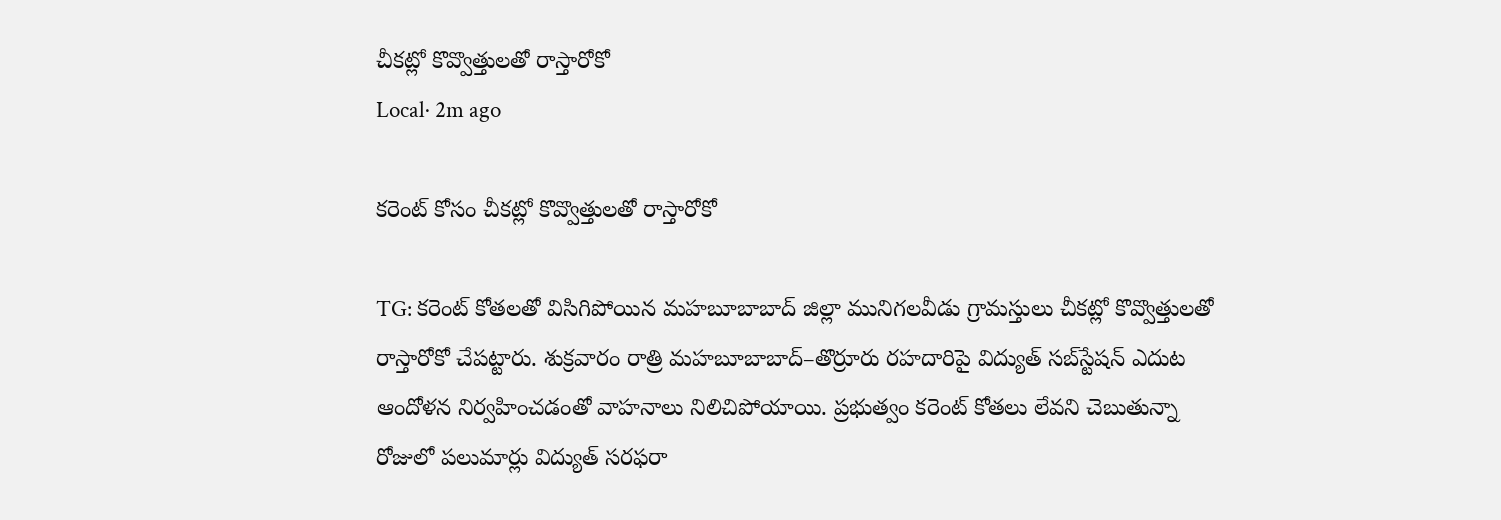చీకట్లో కొవ్వొత్తులతో రాస్తారోకో
Local· 2m ago

కరెంట్ కోసం చీకట్లో కొవ్వొత్తులతో రాస్తారోకో

TG: కరెంట్ కోతలతో విసిగిపోయిన మహబూబాబాద్ జిల్లా మునిగలవీడు గ్రామస్తులు చీకట్లో కొవ్వొత్తులతో రాస్తారోకో చేపట్టారు. శుక్రవారం రాత్రి మహబూబాబాద్–తొర్రూరు రహదారిపై విద్యుత్ సబ్‌స్టేషన్ ఎదుట ఆందోళన నిర్వహించడంతో వాహనాలు నిలిచిపోయాయి. ప్రభుత్వం కరెంట్ కోతలు లేవని చెబుతున్నా రోజులో పలుమార్లు విద్యుత్ సరఫరా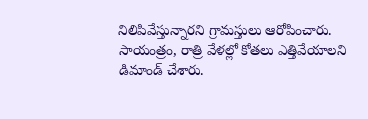నిలిపివేస్తున్నారని గ్రామస్తులు ఆరోపించారు. సాయంత్రం, రాత్రి వేళల్లో కోతలు ఎత్తివేయాలని డిమాండ్ చేశారు.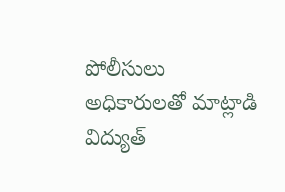పోలీసులు అధికారులతో మాట్లాడి విద్యుత్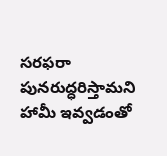సరఫరా పునరుద్ధరిస్తామని హామీ ఇవ్వడంతో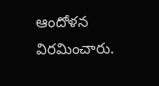ఆందోళన విరమించారు.